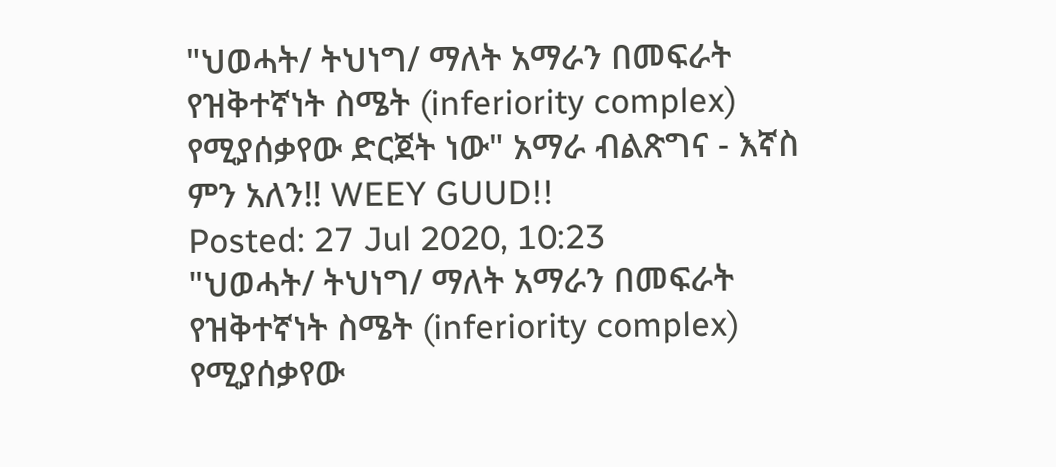"ህወሓት/ ትህነግ/ ማለት አማራን በመፍራት የዝቅተኛነት ስሜት (inferiority complex) የሚያሰቃየው ድርጀት ነው" አማራ ብልጽግና - እኛስ ምን አለን!! WEEY GUUD!!
Posted: 27 Jul 2020, 10:23
"ህወሓት/ ትህነግ/ ማለት አማራን በመፍራት የዝቅተኛነት ስሜት (inferiority complex) የሚያሰቃየው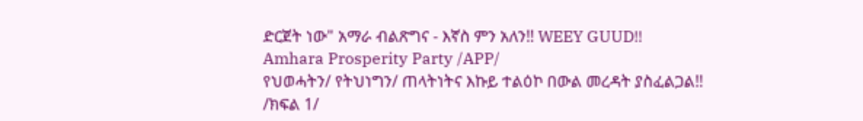ድርጀት ነው" አማራ ብልጽግና - እኛስ ምን አለን!! WEEY GUUD!!
Amhara Prosperity Party /APP/
የህወሓትን/ የትህነግን/ ጠላትነትና እኩይ ተልዕኮ በውል መረዳት ያስፈልጋል!!
/ክፍል 1/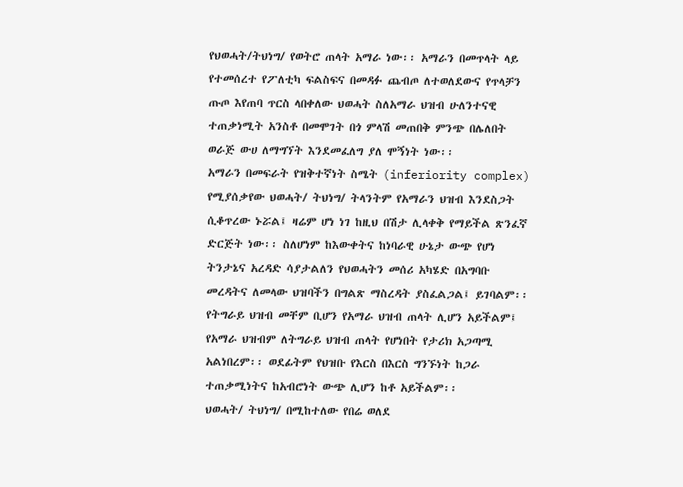የህወሓት/ትህነግ/ የወትሮ ጠላት አማራ ነው፡፡ አማራን በመጥላት ላይ የተመሰረተ የፖለቲካ ፍልስፍና በመዳፉ ጨብጦ ለተወለደውና የጥላቻን ጡጦ እየጠባ ጥርስ ላበቀለው ህወሓት ስለአማራ ህዝብ ሁለንተናዊ ተጠቃነሚት አንስቶ በመሞገት በጎ ምላሽ መጠበቅ ምንጭ በሌለበት ወራጅ ውሀ ለማግኘት እንደመፈለግ ያለ ሞኝነት ነው፡፡
አማራን በመፍራት የዝቅተኛነት ስሜት (inferiority complex) የሚያሰቃየው ህወሓት/ ትህነግ/ ትላንትም የአማራን ህዝብ እንደስጋት ሲቆጥረው ኑሯል፤ ዛሬም ሆነ ነገ ከዚህ በሽታ ሊላቀቅ የማይችል ጽንፈኛ ድርጅት ነው፡፡ ስለሆነም ከእውቀትና ከነባራዊ ሁኔታ ውጭ የሆነ ትንታኔና አረዳድ ሳያታልለን የህወሓትን መሰሪ አካሄድ በአግባቡ መረዳትና ለመላው ህዝባችን በግልጽ ማስረዳት ያስፈልጋል፤ ይገባልም፡፡
የትግራይ ህዝብ መቸም ቢሆን የአማራ ህዝብ ጠላት ሊሆን አይችልም፤ የአማራ ህዝብም ለትግራይ ህዝብ ጠላት የሆነበት የታሪክ አጋጣሚ አልነበረም፡፡ ወደፊትም የህዝቡ የእርስ በእርስ ግንኙነት ከጋራ ተጠቃሚነትና ከአብሮነት ውጭ ሊሆን ከቶ አይችልም፡፡
ህወሓት/ ትህነግ/ በሚከተለው የበሬ ወለደ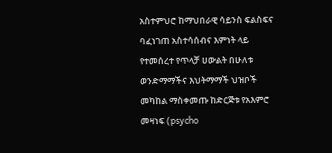አስተምህሮ ከማህበራዊ ሳይንስ ፍልስፍና ባፈነገጠ አስተሳሰብና እምነት ላይ የተመሰረተ የጥላቻ ሀውልት በሁለቱ ወንድማማችና እህትማማች ህዝቦች መካከል ማስቀመጡ ከድርጅቱ የአእምሮ መዛነፍ (psycho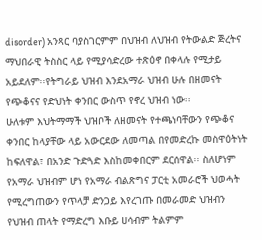disorder) አንጻር ባያስገርምም በህዝብ ለህዝብ የትውልድ ጅረትና ማህበራዊ ትስስር ላይ የሚያሳድረው ተጽዕኖ በቀላሉ የሚታይ አይደለም፡፡የትግራይ ህዝብ እንደአማራ ህዝብ ሁሉ በዘመናት የጭቆናና የድህነት ቀንበር ውስጥ የኖረ ህዝብ ነው፡፡
ሁለቱም እህትማማች ህዝቦች ለዘመናት የተጫነባቸውን የጭቆና ቀንበር ከላያቸው ላይ አውርደው ለመጣል በየመድረኩ መስዋዕትነት ከፍለዋል፣ በአንድ ጉድጓድ እስከመቀበርም ደርሰዋል፡፡ ስለሆነም የአማራ ህዝብም ሆነ የአማራ ብልጽግና ፓርቲ አመራሮች ህወሓት የሚረግጠውን የጥላቻ ድንጋይ እየረገጡ በመራመድ ህዝብን የህዝብ ጠላት የማድረግ እቡይ ሀሳብም ትልምም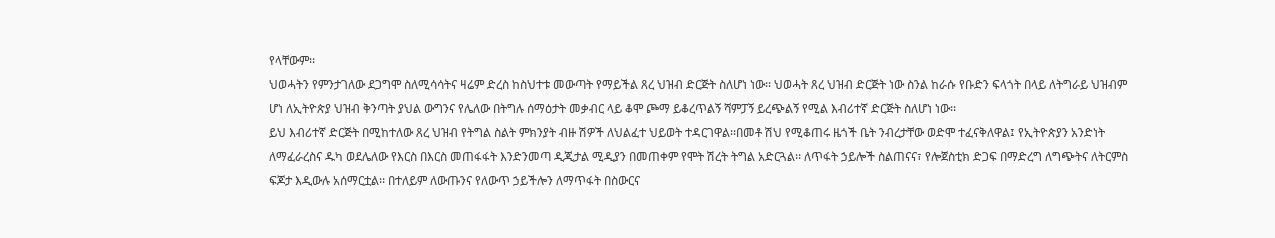የላቸውም፡፡
ህወሓትን የምንታገለው ደጋግሞ ስለሚሳሳትና ዛሬም ድረስ ከስህተቱ መውጣት የማይችል ጸረ ህዝብ ድርጅት ስለሆነ ነው፡፡ ህወሓት ጸረ ህዝብ ድርጅት ነው ስንል ከራሱ የቡድን ፍላጎት በላይ ለትግራይ ህዝብም ሆነ ለኢትዮጵያ ህዝብ ቅንጣት ያህል ውግንና የሌለው በትግሉ ሰማዕታት መቃብር ላይ ቆሞ ጮማ ይቆረጥልኝ ሻምፓኝ ይረጭልኝ የሚል እብሪተኛ ድርጅት ስለሆነ ነው፡፡
ይህ እብሪተኛ ድርጅት በሚከተለው ጸረ ህዝብ የትግል ስልት ምክንያት ብዙ ሽዎች ለህልፈተ ህይወት ተዳርገዋል፡፡በመቶ ሽህ የሚቆጠሩ ዜጎች ቤት ንብረታቸው ወድሞ ተፈናቅለዋል፤ የኢትዮጵያን አንድነት ለማፈራረስና ዱካ ወደሌለው የእርስ በእርስ መጠፋፋት እንድንመጣ ዲጂታል ሚዲያን በመጠቀም የሞት ሽረት ትግል አድርጓል፡፡ ለጥፋት ኃይሎች ስልጠናና፣ የሎጀስቲክ ድጋፍ በማድረግ ለግጭትና ለትርምስ ፍጆታ እዲውሉ አሰማርቷል፡፡ በተለይም ለውጡንና የለውጥ ኃይችሎን ለማጥፋት በስውርና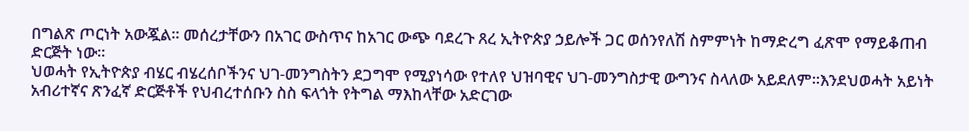በግልጽ ጦርነት አውጇል፡፡ መሰረታቸውን በአገር ውስጥና ከአገር ውጭ ባደረጉ ጸረ ኢትዮጵያ ኃይሎች ጋር ወሰንየለሽ ስምምነት ከማድረግ ፈጽሞ የማይቆጠብ ድርጅት ነው፡፡
ህወሓት የኢትዮጵያ ብሄር ብሄረሰቦችንና ህገ-መንግስትን ደጋግሞ የሚያነሳው የተለየ ህዝባዊና ህገ-መንግስታዊ ውግንና ስላለው አይደለም፡፡እንደህወሓት አይነት አብሪተኛና ጽንፈኛ ድርጅቶች የህብረተሰቡን ስስ ፍላጎት የትግል ማእከላቸው አድርገው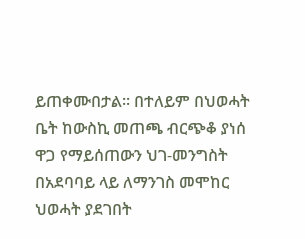ይጠቀሙበታል፡፡ በተለይም በህወሓት ቤት ከውስኪ መጠጫ ብርጭቆ ያነሰ ዋጋ የማይሰጠውን ህገ-መንግስት በአደባባይ ላይ ለማንገስ መሞከር ህወሓት ያደገበት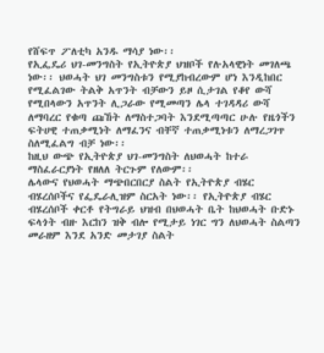የሸፍጥ ፖለቲካ አንዱ ማሳያ ነው፡፡
የኢፌዴሪ ህገ-መንግስት የኢትዮጵያ ህዝቦች የሉአላዊነት መገለጫ ነው፡፡ ህወሓት ህገ መንግስቱን የሚያከብረውም ሆነ እንዲከበር የሚፈልገው ትልቅ አጥንት ብቻውን ይዞ ሲታገል የቆየ ውሻ የሚበላውን አጥንት ሊጋራው የሚመጣን ሌላ ተገዳዳሪ ውሻ ለማባረር የቁጣ ጩኸት ለማስተጋባት እንደሚጣጣር ሁሉ የዜጎችን ፍትሀዊ ተጠቃሚነት ለማፈንና ብቸኛ ተጠቃሚነቱን ለማረጋገጥ ስለሚፈልግ ብቻ ነው፡፡
ከዚህ ውጭ የኢትዮጵያ ህገ-መንግስት ለህወሓት ከተራ ማስፈራርያነት የዘለለ ትርጉም የለውም፡፡
ሌላውና የህወሓት ማጭበርበርያ ስልት የኢትዮጵያ ብሄር ብሄረሰቦችና የፌዴራሊዝም ስርአት ነው፡፡ የኢትዮጵያ ብሄር ብሄረሰቦች ቀርቶ የትግራይ ህዝብ በህወሓት ቤት ከህወሓት ቡድኑ ፍላጎት ብዙ እርከን ዝቅ ብሎ የሚታይ ነገር ግን ለህወሓት ስልጣን መራዘም እንደ አንድ መታገያ ስልት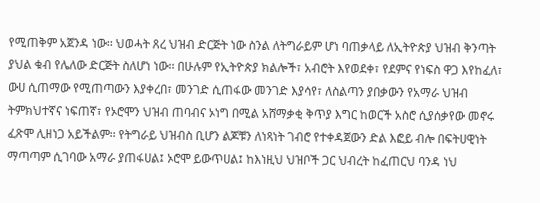የሚጠቅም አጀንዳ ነው፡፡ ህወሓት ጸረ ህዝብ ድርጅት ነው ስንል ለትግራይም ሆነ ባጠቃላይ ለኢትዮጵያ ህዝብ ቅንጣት ያህል ቁብ የሌለው ድርጅት ስለሆነ ነው፡፡ በሁሉም የኢትዮጵያ ክልሎች፣ አብሮት እየወደቀ፣ የደምና የነፍስ ዋጋ እየከፈለ፣ ውሀ ሲጠማው የሚጠጣውን እያቀረበ፣ መንገድ ሲጠፋው መንገድ እያሳየ፣ ለስልጣን ያበቃውን የአማራ ህዝብ ትምክህተኛና ነፍጠኛ፣ የኦሮሞን ህዝብ ጠባብና ኦነግ በሚል አሸማቃቂ ቅጥያ እግር ከወርች አስሮ ሲያሰቃየው መኖሩ ፈጽሞ ሊዘነጋ አይችልም፡፡ የትግራይ ህዝብስ ቢሆን ልጆቹን ለነጻነት ገብሮ የተቀዳጀውን ድል እፎይ ብሎ በፍትሀዊነት ማጣጣም ሲገባው አማራ ያጠፋሀል፤ ኦሮሞ ይውጥሀል፤ ከእነዚህ ህዝቦች ጋር ህብረት ከፈጠርህ ባንዳ ነህ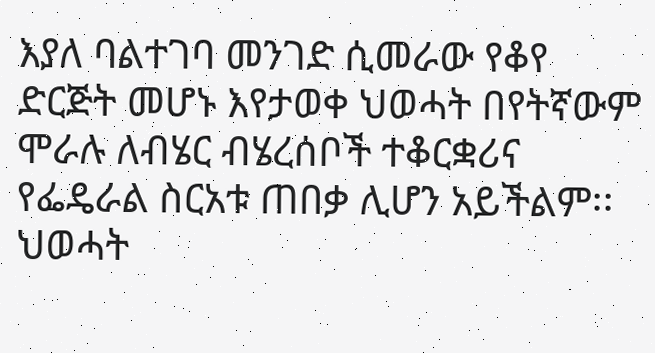እያለ ባልተገባ መንገድ ሲመራው የቆየ ድርጅት መሆኑ እየታወቀ ህወሓት በየትኛውም ሞራሉ ለብሄር ብሄረሰቦች ተቆርቋሪና የፌዴራል ስርአቱ ጠበቃ ሊሆን አይችልም፡፡
ህወሓት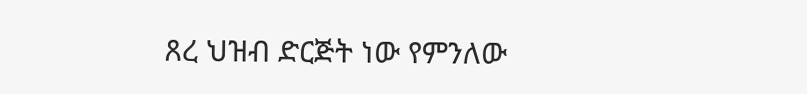ጸረ ህዝብ ድርጅት ነው የምንለው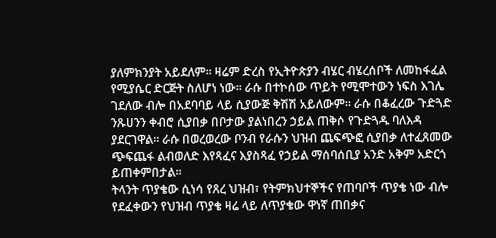ያለምክንያት አይደለም፡፡ ዛሬም ድረስ የኢትዮጵያን ብሄር ብሄረሰቦች ለመከፋፈል የሚያሴር ድርጅት ስለሆነ ነው፡፡ ራሱ በተኮሰው ጥይት የሚሞተውን ነፍስ እገሌ ገደለው ብሎ በአደባባይ ላይ ሲያውጅ ቅሽሽ አይለውም፡፡ ራሱ በቆፈረው ጉድጓድ ንጹሀንን ቀብሮ ሲያበቃ በቦታው ያልነበረን ኃይል ጠቅሶ የጉድጓዱ ባለእዳ ያደርገዋል፡፡ ራሱ በወረወረው ቦንብ የራሱን ህዝብ ጨፍጭፎ ሲያበቃ ለተፈጸመው ጭፍጨፋ ልብወለድ እየጻፈና እያስጻፈ የኃይል ማሰባሰቢያ አንድ አቅም አድርጎ ይጠቀምበታል፡፡
ትላንት ጥያቄው ሲነሳ የጸረ ህዝብ፣ የትምክህተኞችና የጠባቦች ጥያቄ ነው ብሎ የደፈቀውን የህዝብ ጥያቄ ዛሬ ላይ ለጥያቄው ዋነኛ ጠበቃና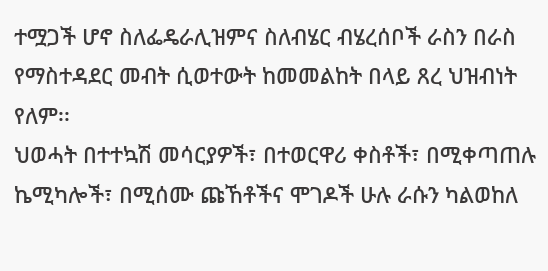ተሟጋች ሆኖ ስለፌዴራሊዝምና ስለብሄር ብሄረሰቦች ራስን በራስ የማስተዳደር መብት ሲወተውት ከመመልከት በላይ ጸረ ህዝብነት የለም፡፡
ህወሓት በተተኳሽ መሳርያዎች፣ በተወርዋሪ ቀስቶች፣ በሚቀጣጠሉ ኬሚካሎች፣ በሚሰሙ ጩኸቶችና ሞገዶች ሁሉ ራሱን ካልወከለ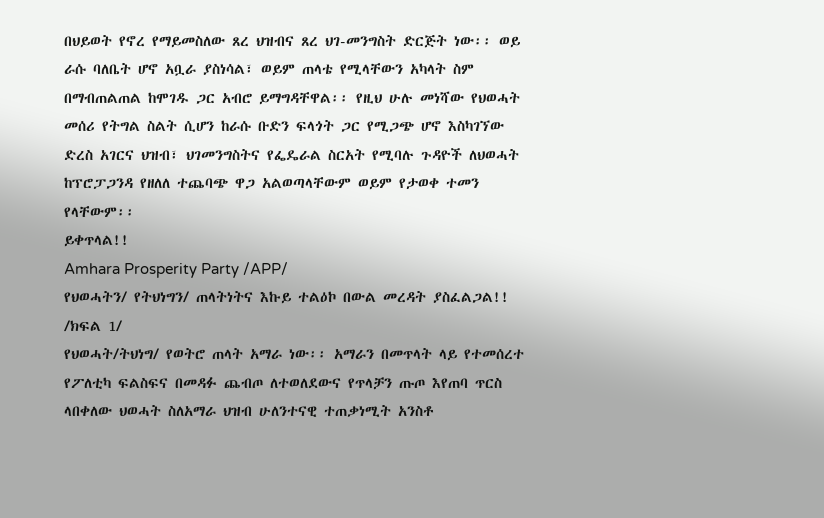በህይወት የኖረ የማይመስለው ጸረ ህዝብና ጸረ ህገ-መንግስት ድርጅት ነው፡፡ ወይ ራሱ ባለቤት ሆኖ አቧራ ያስነሳል፣ ወይም ጠላቴ የሚላቸውን አካላት ስም በማብጠልጠል ከሞገዱ ጋር አብሮ ይማግዳቸዋል፡፡ የዚህ ሁሉ መነሻው የህወሓት መሰሪ የትግል ስልት ሲሆን ከራሱ ቡድን ፍላጎት ጋር የሚጋጭ ሆኖ እስካገኘው ድረስ አገርና ህዝብ፣ ህገመንግስትና የፌዴራል ስርአት የሚባሉ ጉዳዮች ለህወሓት ከፕሮፓጋንዳ የዘለለ ተጨባጭ ዋጋ አልወጣላቸውም ወይም የታወቀ ተመን የላቸውም፡፡
ይቀጥላል!!
Amhara Prosperity Party /APP/
የህወሓትን/ የትህነግን/ ጠላትነትና እኩይ ተልዕኮ በውል መረዳት ያስፈልጋል!!
/ክፍል 1/
የህወሓት/ትህነግ/ የወትሮ ጠላት አማራ ነው፡፡ አማራን በመጥላት ላይ የተመሰረተ የፖለቲካ ፍልስፍና በመዳፉ ጨብጦ ለተወለደውና የጥላቻን ጡጦ እየጠባ ጥርስ ላበቀለው ህወሓት ስለአማራ ህዝብ ሁለንተናዊ ተጠቃነሚት አንስቶ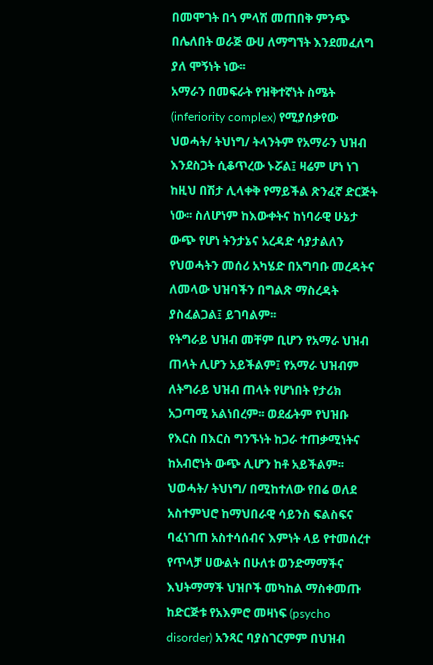በመሞገት በጎ ምላሽ መጠበቅ ምንጭ በሌለበት ወራጅ ውሀ ለማግኘት እንደመፈለግ ያለ ሞኝነት ነው፡፡
አማራን በመፍራት የዝቅተኛነት ስሜት (inferiority complex) የሚያሰቃየው ህወሓት/ ትህነግ/ ትላንትም የአማራን ህዝብ እንደስጋት ሲቆጥረው ኑሯል፤ ዛሬም ሆነ ነገ ከዚህ በሽታ ሊላቀቅ የማይችል ጽንፈኛ ድርጅት ነው፡፡ ስለሆነም ከእውቀትና ከነባራዊ ሁኔታ ውጭ የሆነ ትንታኔና አረዳድ ሳያታልለን የህወሓትን መሰሪ አካሄድ በአግባቡ መረዳትና ለመላው ህዝባችን በግልጽ ማስረዳት ያስፈልጋል፤ ይገባልም፡፡
የትግራይ ህዝብ መቸም ቢሆን የአማራ ህዝብ ጠላት ሊሆን አይችልም፤ የአማራ ህዝብም ለትግራይ ህዝብ ጠላት የሆነበት የታሪክ አጋጣሚ አልነበረም፡፡ ወደፊትም የህዝቡ የእርስ በእርስ ግንኙነት ከጋራ ተጠቃሚነትና ከአብሮነት ውጭ ሊሆን ከቶ አይችልም፡፡
ህወሓት/ ትህነግ/ በሚከተለው የበሬ ወለደ አስተምህሮ ከማህበራዊ ሳይንስ ፍልስፍና ባፈነገጠ አስተሳሰብና እምነት ላይ የተመሰረተ የጥላቻ ሀውልት በሁለቱ ወንድማማችና እህትማማች ህዝቦች መካከል ማስቀመጡ ከድርጅቱ የአእምሮ መዛነፍ (psycho disorder) አንጻር ባያስገርምም በህዝብ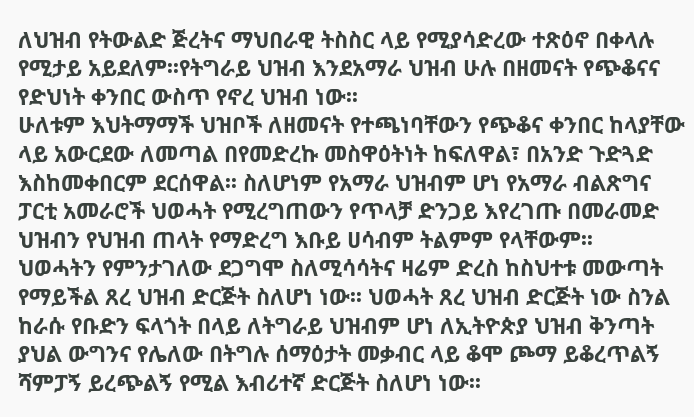ለህዝብ የትውልድ ጅረትና ማህበራዊ ትስስር ላይ የሚያሳድረው ተጽዕኖ በቀላሉ የሚታይ አይደለም፡፡የትግራይ ህዝብ እንደአማራ ህዝብ ሁሉ በዘመናት የጭቆናና የድህነት ቀንበር ውስጥ የኖረ ህዝብ ነው፡፡
ሁለቱም እህትማማች ህዝቦች ለዘመናት የተጫነባቸውን የጭቆና ቀንበር ከላያቸው ላይ አውርደው ለመጣል በየመድረኩ መስዋዕትነት ከፍለዋል፣ በአንድ ጉድጓድ እስከመቀበርም ደርሰዋል፡፡ ስለሆነም የአማራ ህዝብም ሆነ የአማራ ብልጽግና ፓርቲ አመራሮች ህወሓት የሚረግጠውን የጥላቻ ድንጋይ እየረገጡ በመራመድ ህዝብን የህዝብ ጠላት የማድረግ እቡይ ሀሳብም ትልምም የላቸውም፡፡
ህወሓትን የምንታገለው ደጋግሞ ስለሚሳሳትና ዛሬም ድረስ ከስህተቱ መውጣት የማይችል ጸረ ህዝብ ድርጅት ስለሆነ ነው፡፡ ህወሓት ጸረ ህዝብ ድርጅት ነው ስንል ከራሱ የቡድን ፍላጎት በላይ ለትግራይ ህዝብም ሆነ ለኢትዮጵያ ህዝብ ቅንጣት ያህል ውግንና የሌለው በትግሉ ሰማዕታት መቃብር ላይ ቆሞ ጮማ ይቆረጥልኝ ሻምፓኝ ይረጭልኝ የሚል እብሪተኛ ድርጅት ስለሆነ ነው፡፡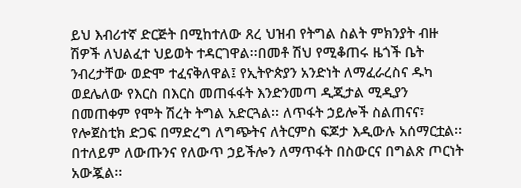ይህ እብሪተኛ ድርጅት በሚከተለው ጸረ ህዝብ የትግል ስልት ምክንያት ብዙ ሽዎች ለህልፈተ ህይወት ተዳርገዋል፡፡በመቶ ሽህ የሚቆጠሩ ዜጎች ቤት ንብረታቸው ወድሞ ተፈናቅለዋል፤ የኢትዮጵያን አንድነት ለማፈራረስና ዱካ ወደሌለው የእርስ በእርስ መጠፋፋት እንድንመጣ ዲጂታል ሚዲያን በመጠቀም የሞት ሽረት ትግል አድርጓል፡፡ ለጥፋት ኃይሎች ስልጠናና፣ የሎጀስቲክ ድጋፍ በማድረግ ለግጭትና ለትርምስ ፍጆታ እዲውሉ አሰማርቷል፡፡ በተለይም ለውጡንና የለውጥ ኃይችሎን ለማጥፋት በስውርና በግልጽ ጦርነት አውጇል፡፡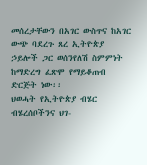መሰረታቸውን በአገር ውስጥና ከአገር ውጭ ባደረጉ ጸረ ኢትዮጵያ ኃይሎች ጋር ወሰንየለሽ ስምምነት ከማድረግ ፈጽሞ የማይቆጠብ ድርጅት ነው፡፡
ህወሓት የኢትዮጵያ ብሄር ብሄረሰቦችንና ህገ-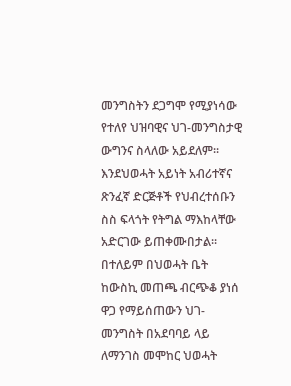መንግስትን ደጋግሞ የሚያነሳው የተለየ ህዝባዊና ህገ-መንግስታዊ ውግንና ስላለው አይደለም፡፡እንደህወሓት አይነት አብሪተኛና ጽንፈኛ ድርጅቶች የህብረተሰቡን ስስ ፍላጎት የትግል ማእከላቸው አድርገው ይጠቀሙበታል፡፡ በተለይም በህወሓት ቤት ከውስኪ መጠጫ ብርጭቆ ያነሰ ዋጋ የማይሰጠውን ህገ-መንግስት በአደባባይ ላይ ለማንገስ መሞከር ህወሓት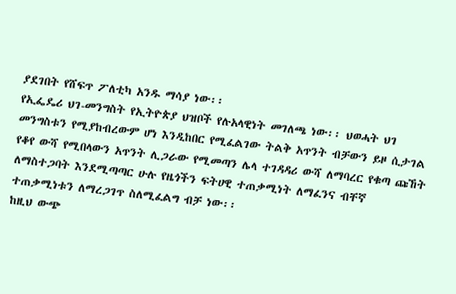ያደገበት የሸፍጥ ፖለቲካ አንዱ ማሳያ ነው፡፡
የኢፌዴሪ ህገ-መንግስት የኢትዮጵያ ህዝቦች የሉአላዊነት መገለጫ ነው፡፡ ህወሓት ህገ መንግስቱን የሚያከብረውም ሆነ እንዲከበር የሚፈልገው ትልቅ አጥንት ብቻውን ይዞ ሲታገል የቆየ ውሻ የሚበላውን አጥንት ሊጋራው የሚመጣን ሌላ ተገዳዳሪ ውሻ ለማባረር የቁጣ ጩኸት ለማስተጋባት እንደሚጣጣር ሁሉ የዜጎችን ፍትሀዊ ተጠቃሚነት ለማፈንና ብቸኛ ተጠቃሚነቱን ለማረጋገጥ ስለሚፈልግ ብቻ ነው፡፡
ከዚህ ውጭ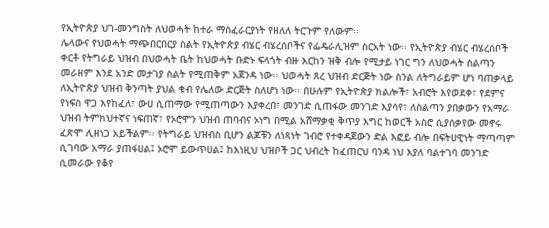የኢትዮጵያ ህገ-መንግስት ለህወሓት ከተራ ማስፈራርያነት የዘለለ ትርጉም የለውም፡፡
ሌላውና የህወሓት ማጭበርበርያ ስልት የኢትዮጵያ ብሄር ብሄረሰቦችና የፌዴራሊዝም ስርአት ነው፡፡ የኢትዮጵያ ብሄር ብሄረሰቦች ቀርቶ የትግራይ ህዝብ በህወሓት ቤት ከህወሓት ቡድኑ ፍላጎት ብዙ እርከን ዝቅ ብሎ የሚታይ ነገር ግን ለህወሓት ስልጣን መራዘም እንደ አንድ መታገያ ስልት የሚጠቅም አጀንዳ ነው፡፡ ህወሓት ጸረ ህዝብ ድርጅት ነው ስንል ለትግራይም ሆነ ባጠቃላይ ለኢትዮጵያ ህዝብ ቅንጣት ያህል ቁብ የሌለው ድርጅት ስለሆነ ነው፡፡ በሁሉም የኢትዮጵያ ክልሎች፣ አብሮት እየወደቀ፣ የደምና የነፍስ ዋጋ እየከፈለ፣ ውሀ ሲጠማው የሚጠጣውን እያቀረበ፣ መንገድ ሲጠፋው መንገድ እያሳየ፣ ለስልጣን ያበቃውን የአማራ ህዝብ ትምክህተኛና ነፍጠኛ፣ የኦሮሞን ህዝብ ጠባብና ኦነግ በሚል አሸማቃቂ ቅጥያ እግር ከወርች አስሮ ሲያሰቃየው መኖሩ ፈጽሞ ሊዘነጋ አይችልም፡፡ የትግራይ ህዝብስ ቢሆን ልጆቹን ለነጻነት ገብሮ የተቀዳጀውን ድል እፎይ ብሎ በፍትሀዊነት ማጣጣም ሲገባው አማራ ያጠፋሀል፤ ኦሮሞ ይውጥሀል፤ ከእነዚህ ህዝቦች ጋር ህብረት ከፈጠርህ ባንዳ ነህ እያለ ባልተገባ መንገድ ሲመራው የቆየ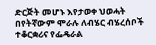ድርጅት መሆኑ እየታወቀ ህወሓት በየትኛውም ሞራሉ ለብሄር ብሄረሰቦች ተቆርቋሪና የፌዴራል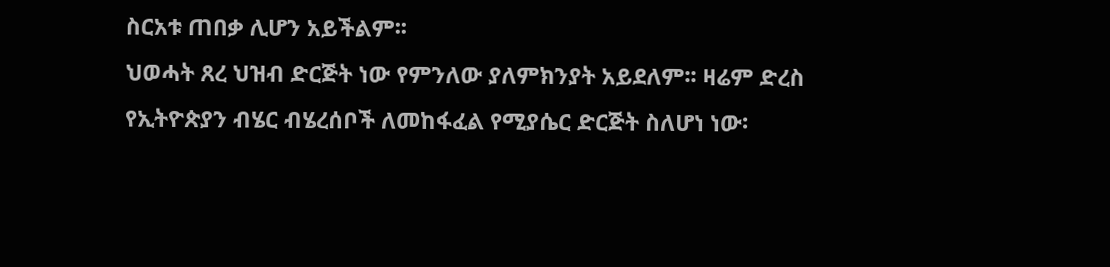ስርአቱ ጠበቃ ሊሆን አይችልም፡፡
ህወሓት ጸረ ህዝብ ድርጅት ነው የምንለው ያለምክንያት አይደለም፡፡ ዛሬም ድረስ የኢትዮጵያን ብሄር ብሄረሰቦች ለመከፋፈል የሚያሴር ድርጅት ስለሆነ ነው፡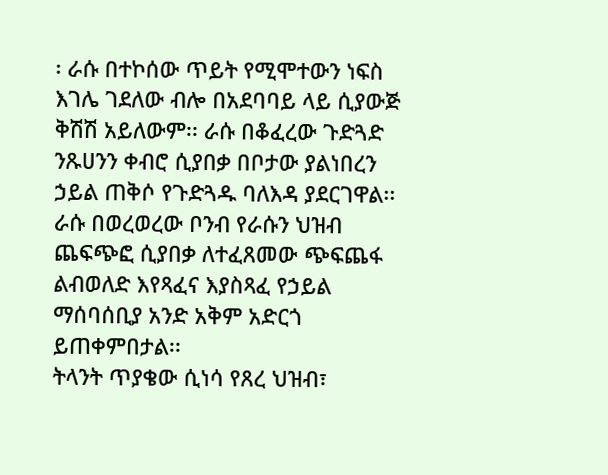፡ ራሱ በተኮሰው ጥይት የሚሞተውን ነፍስ እገሌ ገደለው ብሎ በአደባባይ ላይ ሲያውጅ ቅሽሽ አይለውም፡፡ ራሱ በቆፈረው ጉድጓድ ንጹሀንን ቀብሮ ሲያበቃ በቦታው ያልነበረን ኃይል ጠቅሶ የጉድጓዱ ባለእዳ ያደርገዋል፡፡ ራሱ በወረወረው ቦንብ የራሱን ህዝብ ጨፍጭፎ ሲያበቃ ለተፈጸመው ጭፍጨፋ ልብወለድ እየጻፈና እያስጻፈ የኃይል ማሰባሰቢያ አንድ አቅም አድርጎ ይጠቀምበታል፡፡
ትላንት ጥያቄው ሲነሳ የጸረ ህዝብ፣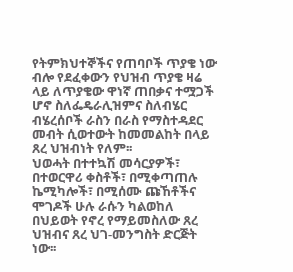የትምክህተኞችና የጠባቦች ጥያቄ ነው ብሎ የደፈቀውን የህዝብ ጥያቄ ዛሬ ላይ ለጥያቄው ዋነኛ ጠበቃና ተሟጋች ሆኖ ስለፌዴራሊዝምና ስለብሄር ብሄረሰቦች ራስን በራስ የማስተዳደር መብት ሲወተውት ከመመልከት በላይ ጸረ ህዝብነት የለም፡፡
ህወሓት በተተኳሽ መሳርያዎች፣ በተወርዋሪ ቀስቶች፣ በሚቀጣጠሉ ኬሚካሎች፣ በሚሰሙ ጩኸቶችና ሞገዶች ሁሉ ራሱን ካልወከለ በህይወት የኖረ የማይመስለው ጸረ ህዝብና ጸረ ህገ-መንግስት ድርጅት ነው፡፡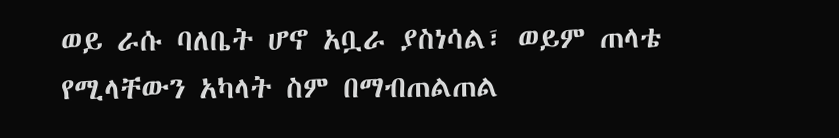ወይ ራሱ ባለቤት ሆኖ አቧራ ያስነሳል፣ ወይም ጠላቴ የሚላቸውን አካላት ስም በማብጠልጠል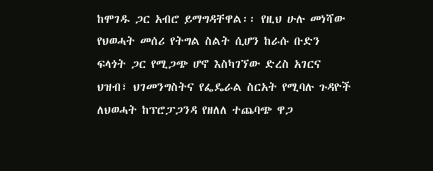ከሞገዱ ጋር አብሮ ይማግዳቸዋል፡፡ የዚህ ሁሉ መነሻው የህወሓት መሰሪ የትግል ስልት ሲሆን ከራሱ ቡድን ፍላጎት ጋር የሚጋጭ ሆኖ እስካገኘው ድረስ አገርና ህዝብ፣ ህገመንግስትና የፌዴራል ስርአት የሚባሉ ጉዳዮች ለህወሓት ከፕሮፓጋንዳ የዘለለ ተጨባጭ ዋጋ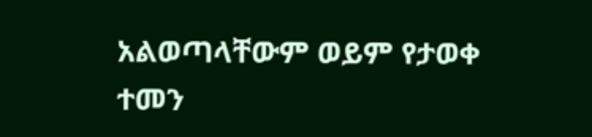አልወጣላቸውም ወይም የታወቀ ተመን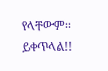የላቸውም፡፡
ይቀጥላል!!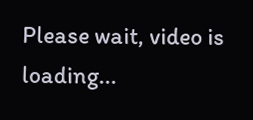Please wait, video is loading...